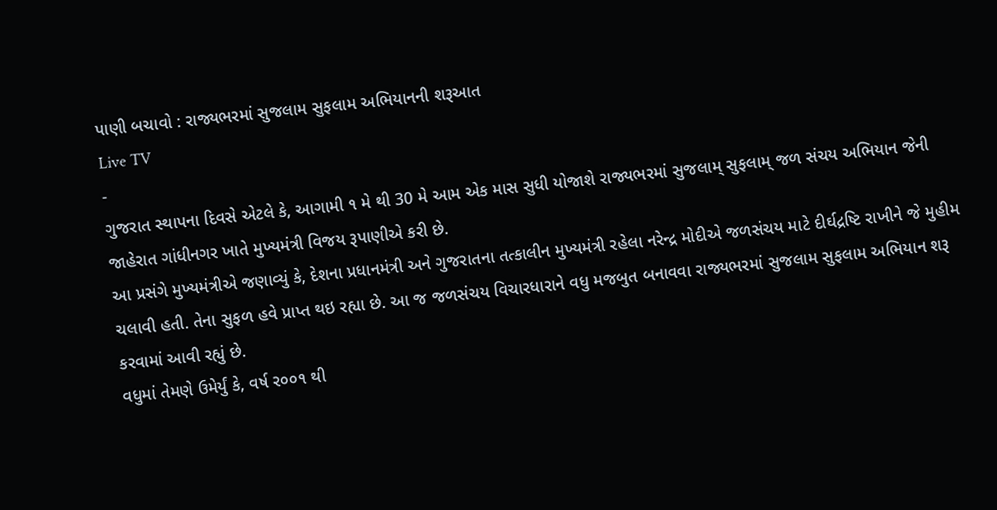પાણી બચાવો : રાજ્યભરમાં સુજલામ સુફલામ અભિયાનની શરૂઆત
Live TV
-
ગુજરાત સ્થાપના દિવસે એટલે કે, આગામી ૧ મે થી 30 મે આમ એક માસ સુધી યોજાશે રાજ્યભરમાં સુજલામ્ સુફલામ્ જળ સંચય અભિયાન જેની જાહેરાત ગાંધીનગર ખાતે મુખ્યમંત્રી વિજય રૂપાણીએ કરી છે.
આ પ્રસંગે મુખ્યમંત્રીએ જણાવ્યું કે, દેશના પ્રધાનમંત્રી અને ગુજરાતના તત્કાલીન મુખ્યમંત્રી રહેલા નરેન્દ્ર મોદીએ જળસંચય માટે દીર્ઘદ્રષ્ટિ રાખીને જે મુહીમ ચલાવી હતી. તેના સુફળ હવે પ્રાપ્ત થઇ રહ્યા છે. આ જ જળસંચય વિચારધારાને વધુ મજબુત બનાવવા રાજ્યભરમાં સુજલામ સુફલામ અભિયાન શરૂ કરવામાં આવી રહ્યું છે.
વધુમાં તેમણે ઉમેર્યું કે, વર્ષ ર૦૦૧ થી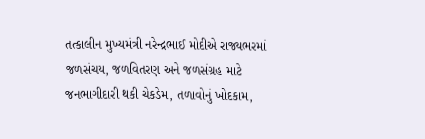તત્કાલીન મુખ્યમંત્રી નરેન્દ્રભાઈ મોદીએ રાજ્યભરમાં જળસંચય, જળવિતરણ અને જળસંગ્રહ માટે જનભાગીદારી થકી ચેકડેમ, તળાવોનું ખોદકામ,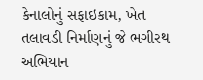કેનાલોનું સફાઇકામ, ખેત તલાવડી નિર્માણનું જે ભગીરથ અભિયાન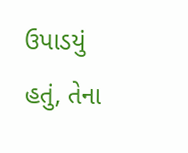ઉપાડયું હતું, તેના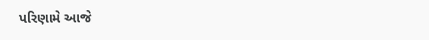પરિણામે આજે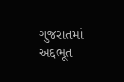ગુજરાતમાં અદ્દભૂત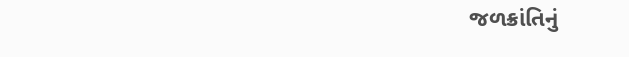જળક્રાંતિનું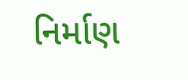નિર્માણ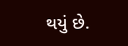થયું છે.